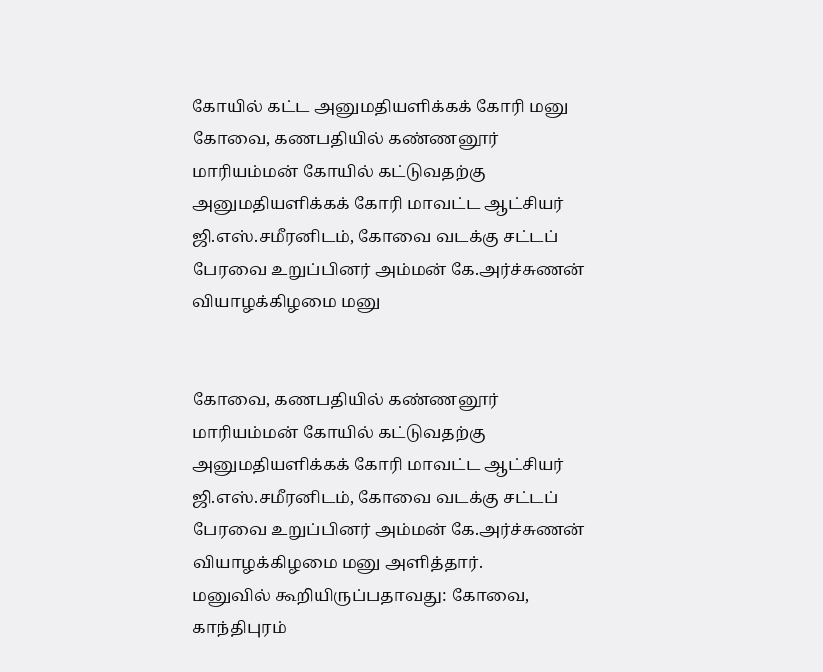கோயில் கட்ட அனுமதியளிக்கக் கோரி மனு
கோவை, கணபதியில் கண்ணனூர் மாரியம்மன் கோயில் கட்டுவதற்கு அனுமதியளிக்கக் கோரி மாவட்ட ஆட்சியர் ஜி.எஸ்.சமீரனிடம், கோவை வடக்கு சட்டப் பேரவை உறுப்பினர் அம்மன் கே.அர்ச்சுணன் வியாழக்கிழமை மனு


கோவை, கணபதியில் கண்ணனூர் மாரியம்மன் கோயில் கட்டுவதற்கு அனுமதியளிக்கக் கோரி மாவட்ட ஆட்சியர் ஜி.எஸ்.சமீரனிடம், கோவை வடக்கு சட்டப் பேரவை உறுப்பினர் அம்மன் கே.அர்ச்சுணன் வியாழக்கிழமை மனு அளித்தார்.
மனுவில் கூறியிருப்பதாவது: கோவை, காந்திபுரம்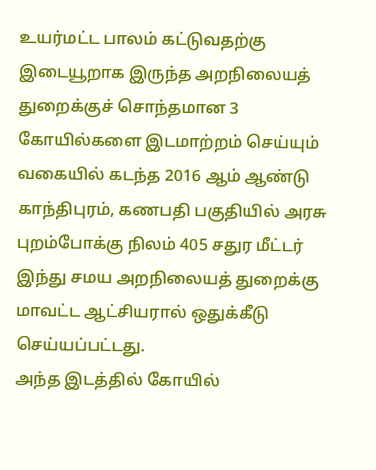உயர்மட்ட பாலம் கட்டுவதற்கு இடையூறாக இருந்த அறநிலையத் துறைக்குச் சொந்தமான 3 கோயில்களை இடமாற்றம் செய்யும் வகையில் கடந்த 2016 ஆம் ஆண்டு காந்திபுரம், கணபதி பகுதியில் அரசு புறம்போக்கு நிலம் 405 சதுர மீட்டர் இந்து சமய அறநிலையத் துறைக்கு மாவட்ட ஆட்சியரால் ஒதுக்கீடு செய்யப்பட்டது.
அந்த இடத்தில் கோயில்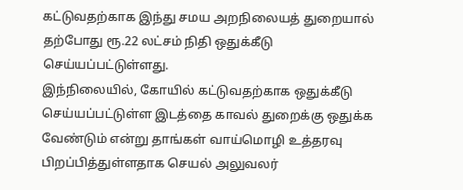கட்டுவதற்காக இந்து சமய அறநிலையத் துறையால் தற்போது ரூ.22 லட்சம் நிதி ஒதுக்கீடு செய்யப்பட்டுள்ளது.
இந்நிலையில், கோயில் கட்டுவதற்காக ஒதுக்கீடு செய்யப்பட்டுள்ள இடத்தை காவல் துறைக்கு ஒதுக்க வேண்டும் என்று தாங்கள் வாய்மொழி உத்தரவு பிறப்பித்துள்ளதாக செயல் அலுவலர்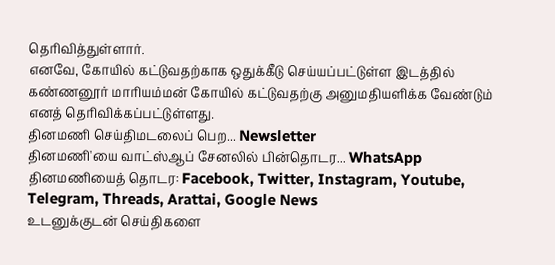தெரிவித்துள்ளார்.
எனவே, கோயில் கட்டுவதற்காக ஒதுக்கீடு செய்யப்பட்டுள்ள இடத்தில் கண்ணனூர் மாரியம்மன் கோயில் கட்டுவதற்கு அனுமதியளிக்க வேண்டும் எனத் தெரிவிக்கப்பட்டுள்ளது.
தினமணி செய்திமடலைப் பெற... Newsletter
தினமணி'யை வாட்ஸ்ஆப் சேனலில் பின்தொடர... WhatsApp
தினமணியைத் தொடர: Facebook, Twitter, Instagram, Youtube, Telegram, Threads, Arattai, Google News
உடனுக்குடன் செய்திகளை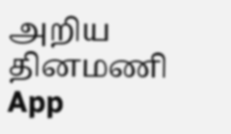அறிய தினமணி App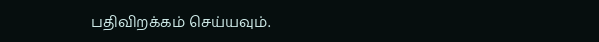பதிவிறக்கம் செய்யவும்.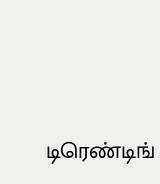டிரெண்டிங்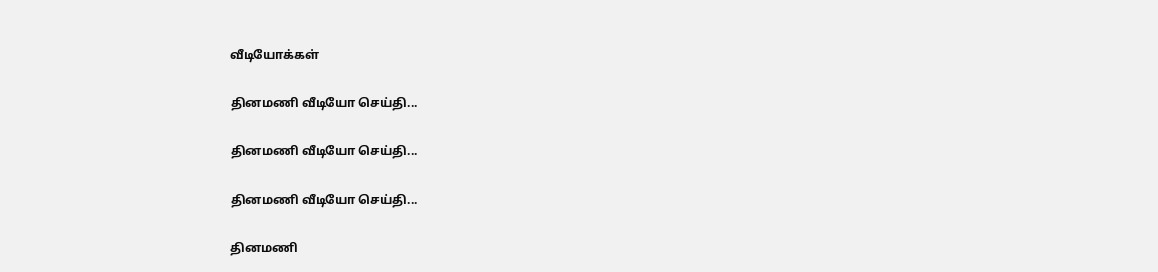வீடியோக்கள்

தினமணி வீடியோ செய்தி...

தினமணி வீடியோ செய்தி...

தினமணி வீடியோ செய்தி...

தினமணி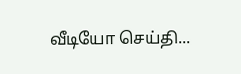வீடியோ செய்தி...